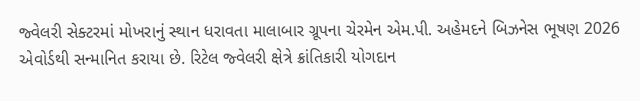જ્વેલરી સેક્ટરમાં મોખરાનું સ્થાન ધરાવતા માલાબાર ગ્રૂપના ચેરમેન એમ.પી. અહેમદને બિઝનેસ ભૂષણ 2026 એવોર્ડથી સન્માનિત કરાયા છે. રિટેલ જ્વેલરી ક્ષેત્રે ક્રાંતિકારી યોગદાન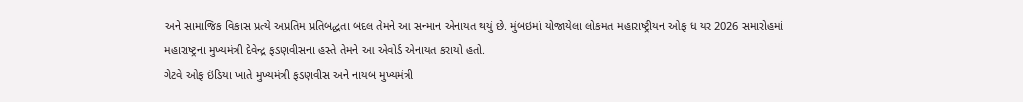અને સામાજિક વિકાસ પ્રત્યે અપ્રતિમ પ્રતિબદ્ધતા બદલ તેમને આ સન્માન એનાયત થયું છે. મુંબઇમાં યોજાયેલા લોકમત મહારાષ્ટ્રીયન ઓફ ધ યર 2026 સમારોહમાં મહારાષ્ટ્રના મુખ્યમંત્રી દેવેન્દ્ર ફડણવીસના હસ્તે તેમને આ એવોર્ડ એનાયત કરાયો હતો.
ગેટવે ઓફ ઇંડિયા ખાતે મુખ્યમંત્રી ફડણવીસ અને નાયબ મુખ્યમંત્રી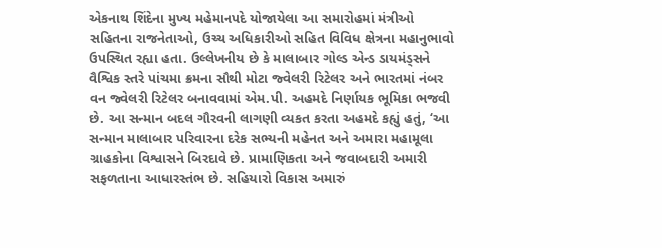એકનાથ શિંદેના મુખ્ય મહેમાનપદે યોજાયેલા આ સમારોહમાં મંત્રીઓ સહિતના રાજનેતાઓ, ઉચ્ચ અધિકારીઓ સહિત વિવિધ ક્ષેત્રના મહાનુભાવો ઉપસ્થિત રહ્યા હતા. ઉલ્લેખનીય છે કે માલાબાર ગોલ્ડ એન્ડ ડાયમંડ્સને વૈશ્વિક સ્તરે પાંચમા ક્રમના સૌથી મોટા જ્વેલરી રિટેલર અને ભારતમાં નંબર વન જ્વેલરી રિટેલર બનાવવામાં એમ.પી. અહમદે નિર્ણાયક ભૂમિકા ભજવી છે. આ સન્માન બદલ ગૌરવની લાગણી વ્યકત કરતા અહમદે કહ્યું હતું, ‘આ સન્માન માલાબાર પરિવારના દરેક સભ્યની મહેનત અને અમારા મહામૂલા ગ્રાહકોના વિશ્વાસને બિરદાવે છે. પ્રામાણિકતા અને જવાબદારી અમારી સફળતાના આધારસ્તંભ છે. સહિયારો વિકાસ અમારું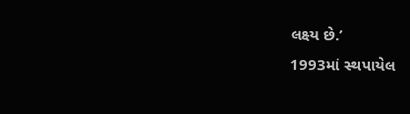લક્ષ્ય છે.’
1993માં સ્થપાયેલ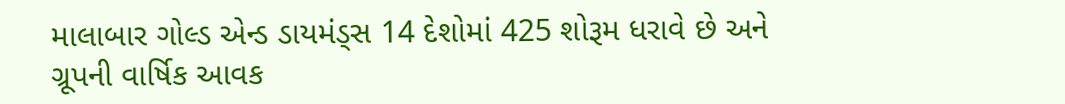માલાબાર ગોલ્ડ એન્ડ ડાયમંડ્સ 14 દેશોમાં 425 શોરૂમ ધરાવે છે અને ગ્રૂપની વાર્ષિક આવક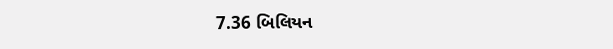7.36 બિલિયન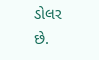ડોલર છે.